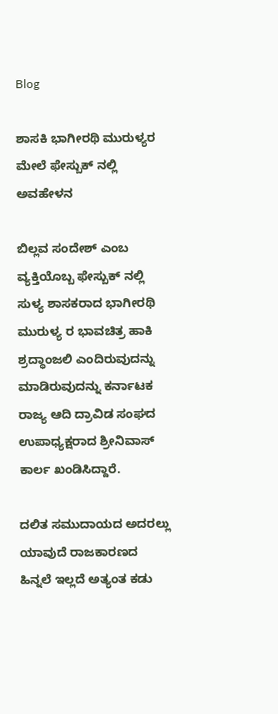Blog

ಶಾಸಕಿ ಭಾಗೀರಥಿ ಮುರುಳ್ಯರ ಮೇಲೆ ಫೇಸ್ಬುಕ್ ನಲ್ಲಿ ಅವಹೇಳನ

ಬಿಲ್ಲವ ಸಂದೇಶ್ ಎಂಬ ವ್ಯಕ್ತಿಯೊಬ್ಬ ಫೇಸ್ಬುಕ್ ನಲ್ಲಿ ಸುಳ್ಯ ಶಾಸಕರಾದ ಭಾಗೀರಥಿ ಮುರುಳ್ಯ ರ ಭಾವಚಿತ್ರ ಹಾಕಿ ಶ್ರದ್ಧಾಂಜಲಿ ಎಂದಿರುವುದನ್ನು ಮಾಡಿರುವುದನ್ನು ಕರ್ನಾಟಕ ರಾಜ್ಯ ಆದಿ ದ್ರಾವಿಡ ಸಂಘದ ಉಪಾಧ್ಯಕ್ಷರಾದ ಶ್ರೀನಿವಾಸ್ ಕಾರ್ಲ ಖಂಡಿಸಿದ್ದಾರೆ.

ದಲಿತ ಸಮುದಾಯದ ಅದರಲ್ಲು ಯಾವುದೆ ರಾಜಕಾರಣದ ಹಿನ್ನಲೆ ಇಲ್ಲದೆ ಅತ್ಯಂತ ಕಡು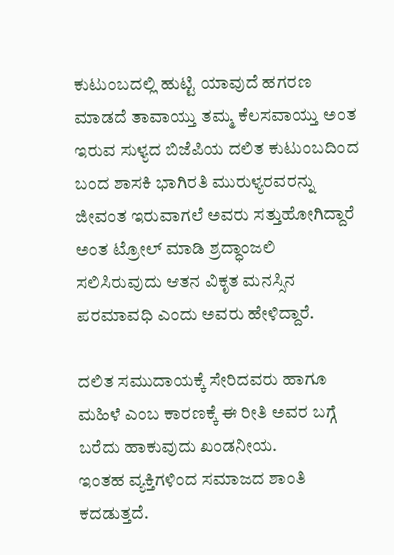ಕುಟುಂಬದಲ್ಲಿ ಹುಟ್ಟಿ ಯಾವುದೆ ಹಗರಣ ಮಾಡದೆ ತಾವಾಯ್ತು ತಮ್ಮ ಕೆಲಸವಾಯ್ತು ಅಂತ ಇರುವ ಸುಳ್ಯದ ಬಿಜೆಪಿಯ ದಲಿತ ಕುಟುಂಬದಿಂದ ಬಂದ ಶಾಸಕಿ ಭಾಗಿರತಿ ಮುರುಳ್ಯರವರನ್ನು ಜೀವಂತ ಇರುವಾಗಲೆ ಅವರು ಸತ್ತುಹೋಗಿದ್ದಾರೆ ಅಂತ ಟ್ರೋಲ್ ಮಾಡಿ ಶ್ರದ್ಧಾಂಜಲಿ ಸಲಿಸಿರುವುದು ಆತನ ವಿಕೃತ ಮನಸ್ಸಿನ ಪರಮಾವಧಿ ಎಂದು ಅವರು ಹೇಳಿದ್ದಾರೆ.

ದಲಿತ ಸಮುದಾಯಕ್ಕೆ ಸೇರಿದವರು ಹಾಗೂ ಮಹಿಳೆ ಎಂಬ ಕಾರಣಕ್ಕೆ ಈ ರೀತಿ ಅವರ ಬಗ್ಗೆ ಬರೆದು ಹಾಕುವುದು ಖಂಡನೀಯ.
ಇಂತಹ ವ್ಯಕ್ತಿಗಳಿಂದ ಸಮಾಜದ ಶಾಂತಿ ಕದಡುತ್ತದೆ.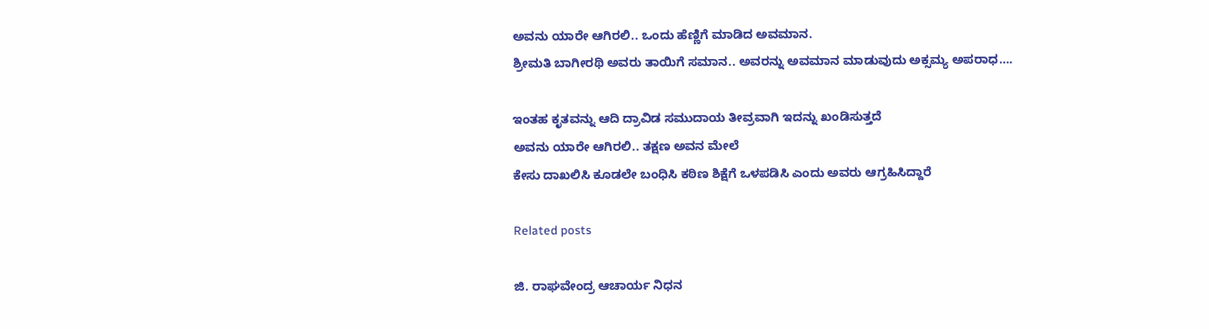ಅವನು ಯಾರೇ ಆಗಿರಲಿ.. ಒಂದು ಹೆಣ್ಣಿಗೆ ಮಾಡಿದ ಅವಮಾನ.
ಶ್ರೀಮತಿ ಬಾಗೀರಥಿ ಅವರು ತಾಯಿಗೆ ಸಮಾನ.. ಅವರನ್ನು ಅವಮಾನ ಮಾಡುವುದು ಅಕ್ಸಮ್ಯ ಅಪರಾಧ….

ಇಂತಹ ಕೃತವನ್ನು ಆದಿ ದ್ರಾವಿಡ ಸಮುದಾಯ ತೀವ್ರವಾಗಿ ಇದನ್ನು ಖಂಡಿಸುತ್ತದೆ
ಅವನು ಯಾರೇ ಆಗಿರಲಿ.. ತಕ್ಷಣ ಅವನ ಮೇಲೆ
ಕೇಸು ದಾಖಲಿಸಿ ಕೂಡಲೇ ಬಂಧಿಸಿ ಕಠಿಣ ಶಿಕ್ಷೆಗೆ ಒಳಪಡಿಸಿ ಎಂದು ಅವರು ಆಗ್ರಹಿಸಿದ್ದಾರೆ

Related posts

ಜಿ. ರಾಘವೇಂದ್ರ ಆಚಾರ್ಯ ನಿಧನ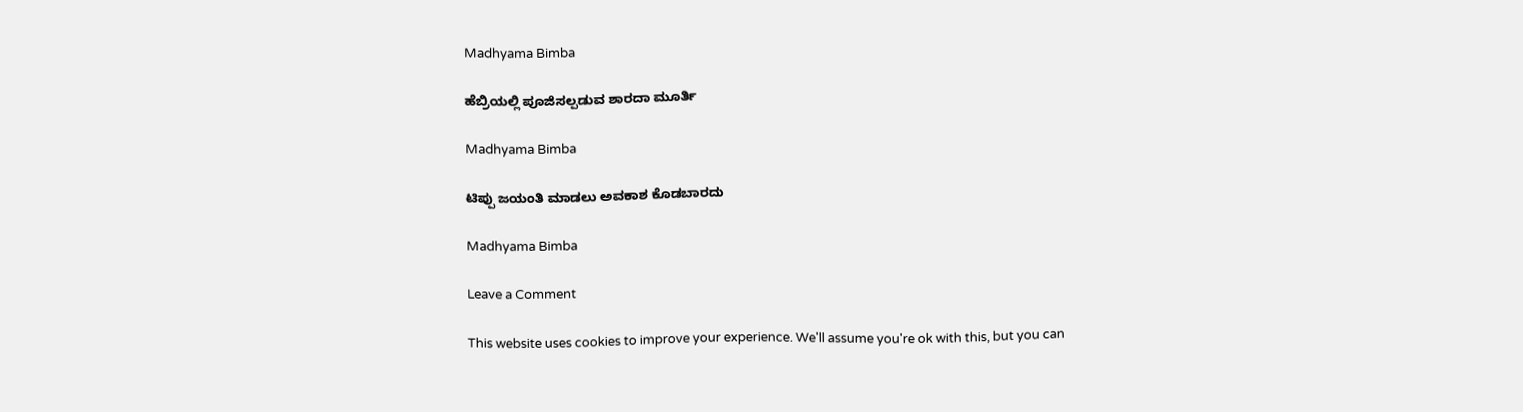Madhyama Bimba

ಹೆಬ್ರಿಯಲ್ಲಿ ಪೂಜಿಸಲ್ಪಡುವ ಶಾರದಾ ಮೂರ್ತಿ

Madhyama Bimba

ಟಿಪ್ಪು ಜಯಂತಿ ಮಾಡಲು ಅವಕಾಶ ಕೊಡಬಾರದು

Madhyama Bimba

Leave a Comment

This website uses cookies to improve your experience. We'll assume you're ok with this, but you can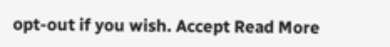opt-out if you wish. Accept Read More